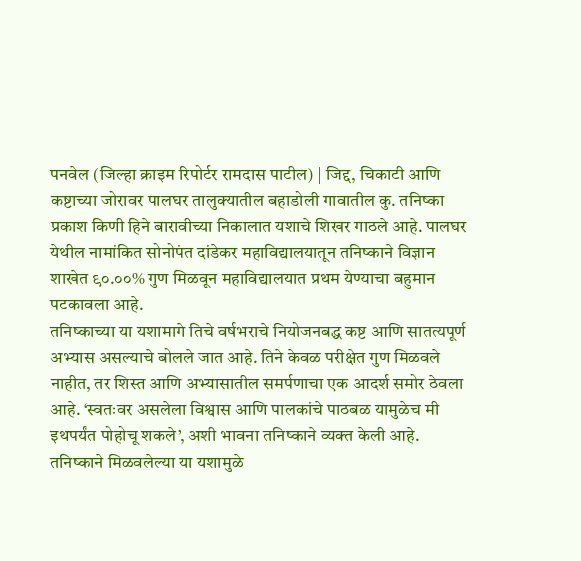पनवेल (जिल्हा क्राइम रिपोर्टर रामदास पाटील) | जिद्द, चिकाटी आणि कष्टाच्या जोरावर पालघर तालुक्यातील बहाडोली गावातील कु. तनिष्का प्रकाश किणी हिने बारावीच्या निकालात यशाचे शिखर गाठले आहे. पालघर येथील नामांकित सोनोपंत दांडेकर महाविद्यालयातून तनिष्काने विज्ञान शाखेत ९०.००% गुण मिळवून महाविद्यालयात प्रथम येण्याचा बहुमान पटकावला आहे.
तनिष्काच्या या यशामागे तिचे वर्षभराचे नियोजनबद्ध कष्ट आणि सातत्यपूर्ण अभ्यास असल्याचे बोलले जात आहे. तिने केवळ परीक्षेत गुण मिळवले नाहीत, तर शिस्त आणि अभ्यासातील समर्पणाचा एक आदर्श समोर ठेवला आहे. ‘स्वतःवर असलेला विश्वास आणि पालकांचे पाठबळ यामुळेच मी इथपर्यंत पोहोचू शकले’, अशी भावना तनिष्काने व्यक्त केली आहे.
तनिष्काने मिळवलेल्या या यशामुळे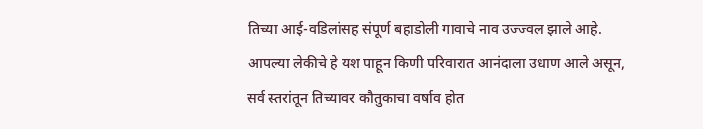तिच्या आई-वडिलांसह संपूर्ण बहाडोली गावाचे नाव उज्ज्वल झाले आहे. आपल्या लेकीचे हे यश पाहून किणी परिवारात आनंदाला उधाण आले असून, सर्व स्तरांतून तिच्यावर कौतुकाचा वर्षाव होत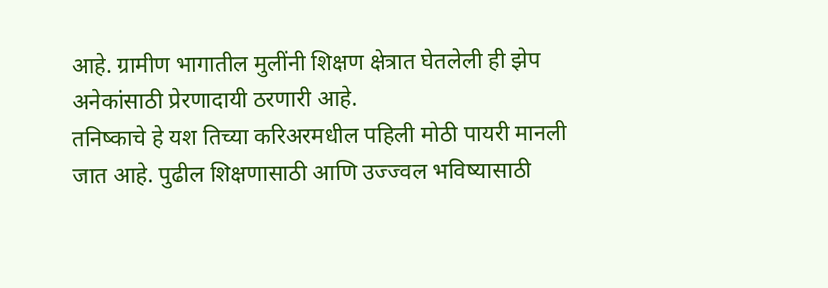आहे. ग्रामीण भागातील मुलींनी शिक्षण क्षेत्रात घेतलेली ही झेप अनेकांसाठी प्रेरणादायी ठरणारी आहे.
तनिष्काचे हे यश तिच्या करिअरमधील पहिली मोठी पायरी मानली जात आहे. पुढील शिक्षणासाठी आणि उज्ज्वल भविष्यासाठी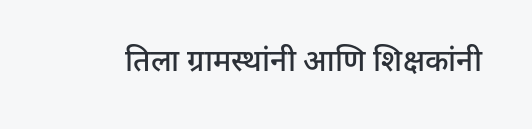तिला ग्रामस्थांनी आणि शिक्षकांनी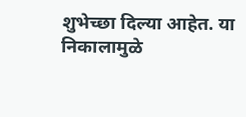शुभेच्छा दिल्या आहेत. या निकालामुळे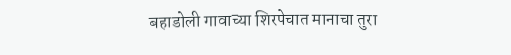बहाडोली गावाच्या शिरपेचात मानाचा तुरा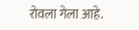रोवला गेला आहे.